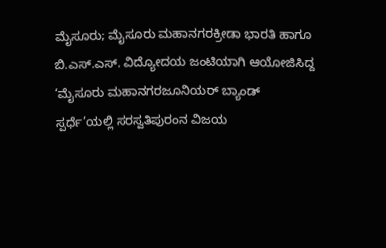ಮೈಸೂರು; ಮೈಸೂರು ಮಹಾನಗರಕ್ರೀಡಾ ಭಾರತಿ ಹಾಗೂ ಬಿ.ಎಸ್.ಎಸ್. ವಿದ್ಯೋದಯ ಜಂಟಿಯಾಗಿ ಆಯೋಜಿಸಿದ್ದ ‘ಮೈಸೂರು ಮಹಾನಗರಜೂನಿಯರ್ ಬ್ಯಾಂಡ್ ಸ್ಪರ್ಧೆ’ಯಲ್ಲಿ ಸರಸ್ವತಿಪುರಂನ ವಿಜಯ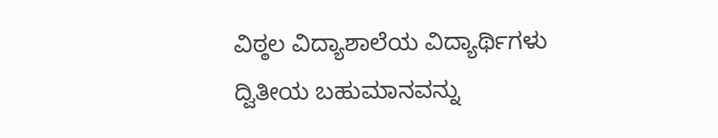ವಿಠ್ಠಲ ವಿದ್ಯಾಶಾಲೆಯ ವಿದ್ಯಾರ್ಥಿಗಳು ದ್ವಿತೀಯ ಬಹುಮಾನವನ್ನು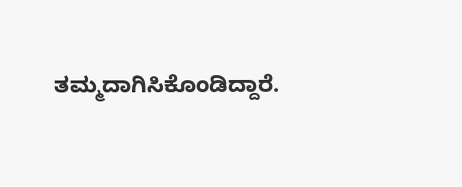ತಮ್ಮದಾಗಿಸಿಕೊಂಡಿದ್ದಾರೆ.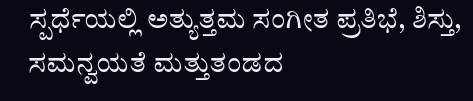ಸ್ಪರ್ಧೆಯಲ್ಲಿ ಅತ್ಯುತ್ತಮ ಸಂಗೀತ ಪ್ರತಿಭೆ, ಶಿಸ್ತು, ಸಮನ್ವಯತೆ ಮತ್ತುತಂಡದ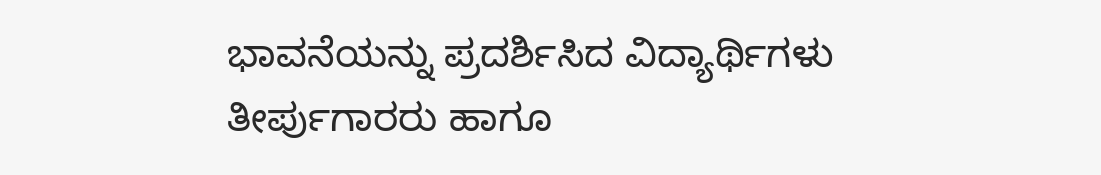ಭಾವನೆಯನ್ನು ಪ್ರದರ್ಶಿಸಿದ ವಿದ್ಯಾರ್ಥಿಗಳು ತೀರ್ಪುಗಾರರು ಹಾಗೂ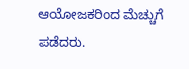ಆಯೋಜಕರಿಂದ ಮೆಚ್ಚುಗೆ ಪಡೆದರು.